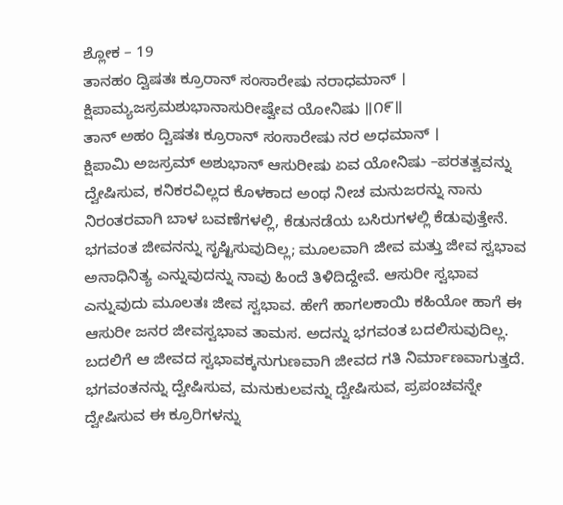ಶ್ಲೋಕ – 19
ತಾನಹಂ ದ್ವಿಷತಃ ಕ್ರೂರಾನ್ ಸಂಸಾರೇಷು ನರಾಧಮಾನ್ ।
ಕ್ಷಿಪಾಮ್ಯಜಸ್ರಮಶುಭಾನಾಸುರೀಷ್ವೇವ ಯೋನಿಷು ॥೧೯॥
ತಾನ್ ಅಹಂ ದ್ವಿಷತಃ ಕ್ರೂರಾನ್ ಸಂಸಾರೇಷು ನರ ಅಧಮಾನ್ ।
ಕ್ಷಿಪಾಮಿ ಅಜಸ್ರಮ್ ಅಶುಭಾನ್ ಆಸುರೀಷು ಏವ ಯೋನಿಷು –ಪರತತ್ವವನ್ನು ದ್ವೇಷಿಸುವ, ಕನಿಕರವಿಲ್ಲದ ಕೊಳಕಾದ ಅಂಥ ನೀಚ ಮನುಜರನ್ನು ನಾನು ನಿರಂತರವಾಗಿ ಬಾಳ ಬವಣೆಗಳಲ್ಲಿ, ಕೆಡುನಡೆಯ ಬಸಿರುಗಳಲ್ಲಿ ಕೆಡುವುತ್ತೇನೆ.
ಭಗವಂತ ಜೀವನನ್ನು ಸೃಷ್ಟಿಸುವುದಿಲ್ಲ; ಮೂಲವಾಗಿ ಜೀವ ಮತ್ತು ಜೀವ ಸ್ವಭಾವ ಅನಾಧಿನಿತ್ಯ ಎನ್ನುವುದನ್ನು ನಾವು ಹಿಂದೆ ತಿಳಿದಿದ್ದೇವೆ. ಆಸುರೀ ಸ್ವಭಾವ ಎನ್ನುವುದು ಮೂಲತಃ ಜೀವ ಸ್ವಭಾವ. ಹೇಗೆ ಹಾಗಲಕಾಯಿ ಕಹಿಯೋ ಹಾಗೆ ಈ ಆಸುರೀ ಜನರ ಜೀವಸ್ವಭಾವ ತಾಮಸ. ಅದನ್ನು ಭಗವಂತ ಬದಲಿಸುವುದಿಲ್ಲ. ಬದಲಿಗೆ ಆ ಜೀವದ ಸ್ವಭಾವಕ್ಕನುಗುಣವಾಗಿ ಜೀವದ ಗತಿ ನಿರ್ಮಾಣವಾಗುತ್ತದೆ. ಭಗವಂತನನ್ನು ದ್ವೇಷಿಸುವ, ಮನುಕುಲವನ್ನು ದ್ವೇಷಿಸುವ, ಪ್ರಪಂಚವನ್ನೇ ದ್ವೇಷಿಸುವ ಈ ಕ್ರೂರಿಗಳನ್ನು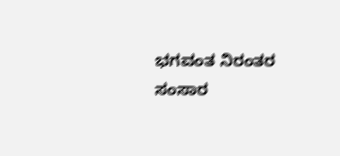ಭಗವಂತ ನಿರಂತರ ಸಂಸಾರ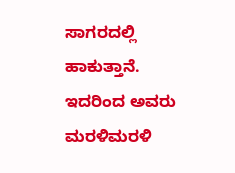ಸಾಗರದಲ್ಲಿ ಹಾಕುತ್ತಾನೆ. ಇದರಿಂದ ಅವರು ಮರಳಿಮರಳಿ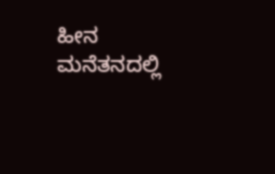ಹೀನ ಮನೆತನದಲ್ಲಿ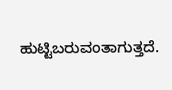ಹುಟ್ಟಿಬರುವಂತಾಗುತ್ತದೆ.